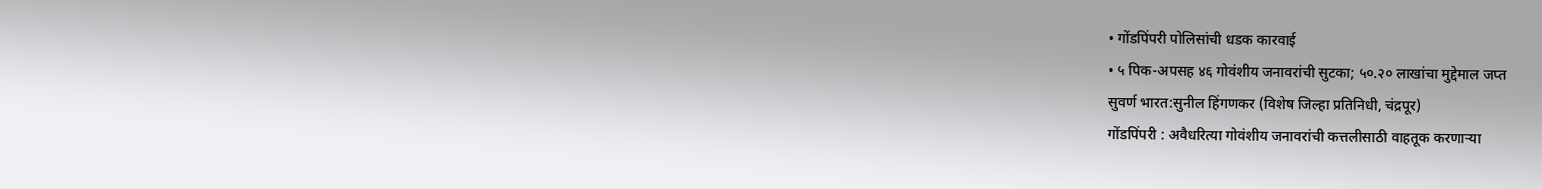• गोंडपिंपरी पोलिसांची धडक कारवाई
• ५ पिक-अपसह ४६ गोवंशीय जनावरांची सुटका; ५०.२० लाखांचा मुद्देमाल जप्त
सुवर्ण भारत:सुनील हिंगणकर (विशेष जिल्हा प्रतिनिधी, चंद्रपूर)
गोंडपिंपरी : अवैधरित्या गोवंशीय जनावरांची कत्तलीसाठी वाहतूक करणाऱ्या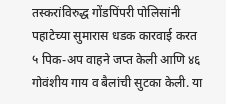तस्करांविरुद्ध गोंडपिंपरी पोलिसांनी पहाटेच्या सुमारास धडक कारवाई करत ५ पिक-अप वाहने जप्त केली आणि ४६ गोवंशीय गाय व बैलांची सुटका केली. या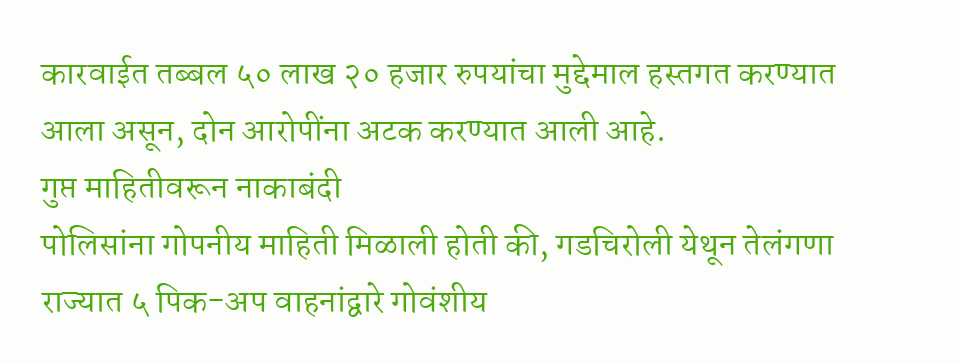कारवाईत तब्बल ५० लाख २० हजार रुपयांचा मुद्देमाल हस्तगत करण्यात आला असून, दोन आरोपींना अटक करण्यात आली आहे.
गुप्त माहितीवरून नाकाबंदी
पोलिसांना गोपनीय माहिती मिळाली होती की, गडचिरोली येथून तेलंगणा राज्यात ५ पिक-अप वाहनांद्वारे गोवंशीय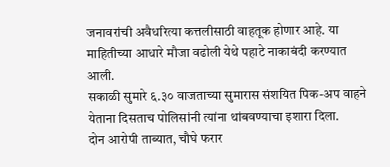जनावरांची अवैधरित्या कत्तलीसाठी वाहतूक होणार आहे. या माहितीच्या आधारे मौजा वढोली येथे पहाटे नाकाबंदी करण्यात आली.
सकाळी सुमारे ६.३० वाजताच्या सुमारास संशयित पिक-अप वाहने येताना दिसताच पोलिसांनी त्यांना थांबवण्याचा इशारा दिला.
दोन आरोपी ताब्यात, चौघे फरार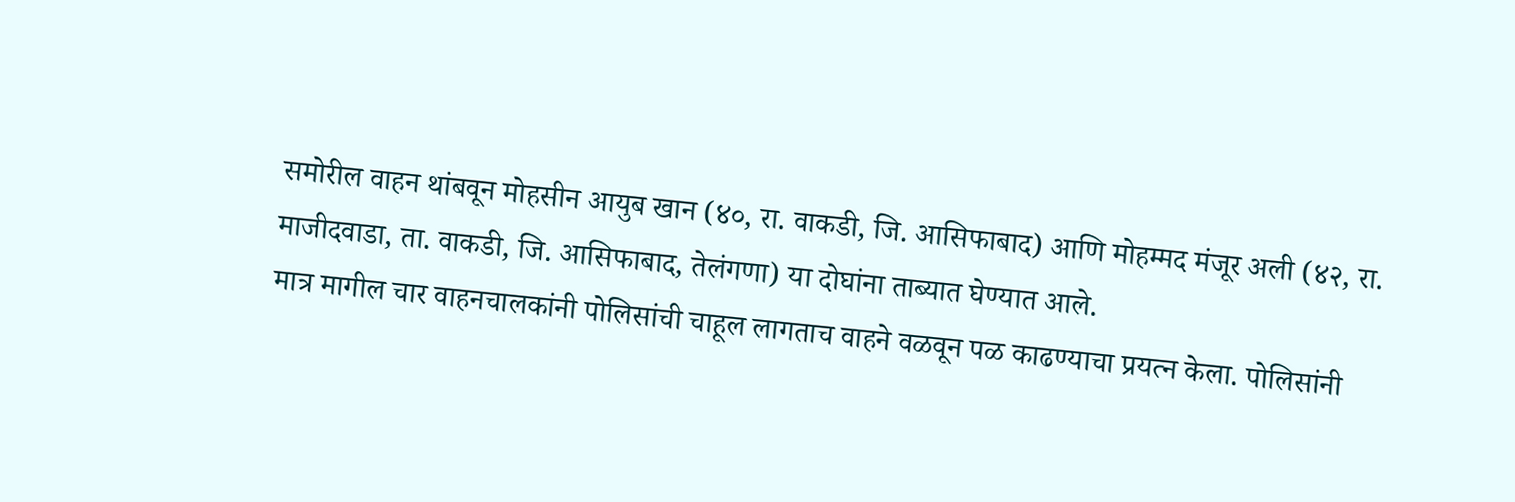समोरील वाहन थांबवून मोहसीन आयुब खान (४०, रा. वाकडी, जि. आसिफाबाद) आणि मोहम्मद मंजूर अली (४२, रा. माजीदवाडा, ता. वाकडी, जि. आसिफाबाद, तेलंगणा) या दोघांना ताब्यात घेण्यात आले.
मात्र मागील चार वाहनचालकांनी पोलिसांची चाहूल लागताच वाहने वळवून पळ काढण्याचा प्रयत्न केला. पोलिसांनी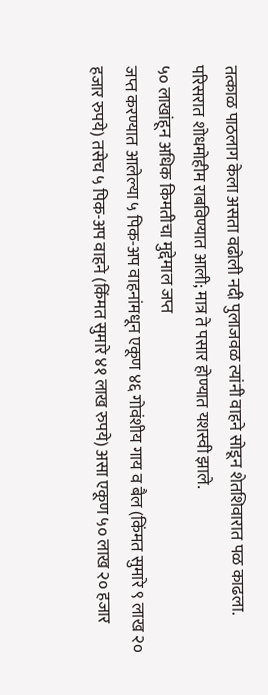तत्काळ पाठलाग केला असता वढोली नदी पुलाजवळ त्यांनी वाहने सोडून शेतशिवारात पळ काढला. परिसरात शोधमोहीम राबविण्यात आली; मात्र ते पसार होण्यात यशस्वी झाले.
५० लाखांहून अधिक किमतीचा मुद्देमाल जप्त
जप्त करण्यात आलेल्या ५ पिक-अप वाहनांमधून एकूण ४६ गोवंशीय गाय व बैल (किंमत सुमारे ९ लाख २० हजार रुपये) तसेच ५ पिक-अप वाहने (किंमत सुमारे ४१ लाख रुपये) असा एकूण ५० लाख २० हजार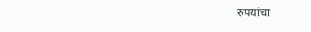रुपयांचा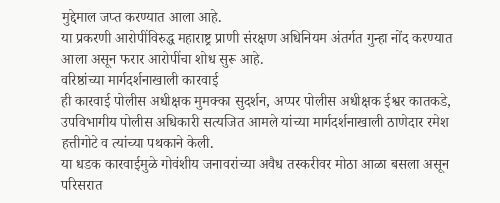मुद्देमाल जप्त करण्यात आला आहे.
या प्रकरणी आरोपींविरुद्ध महाराष्ट्र प्राणी संरक्षण अधिनियम अंतर्गत गुन्हा नोंद करण्यात आला असून फरार आरोपींचा शोध सुरू आहे.
वरिष्ठांच्या मार्गदर्शनाखाली कारवाई
ही कारवाई पोलीस अधीक्षक मुमक्का सुदर्शन, अप्पर पोलीस अधीक्षक ईश्वर कातकडे, उपविभागीय पोलीस अधिकारी सत्यजित आमले यांच्या मार्गदर्शनाखाली ठाणेदार रमेश हत्तीगोटे व त्यांच्या पथकाने केली.
या धडक कारवाईमुळे गोवंशीय जनावरांच्या अवैध तस्करीवर मोठा आळा बसला असून परिसरात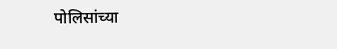पोलिसांच्या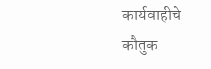कार्यवाहीचे कौतुक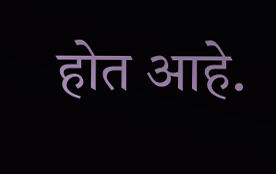होत आहे.